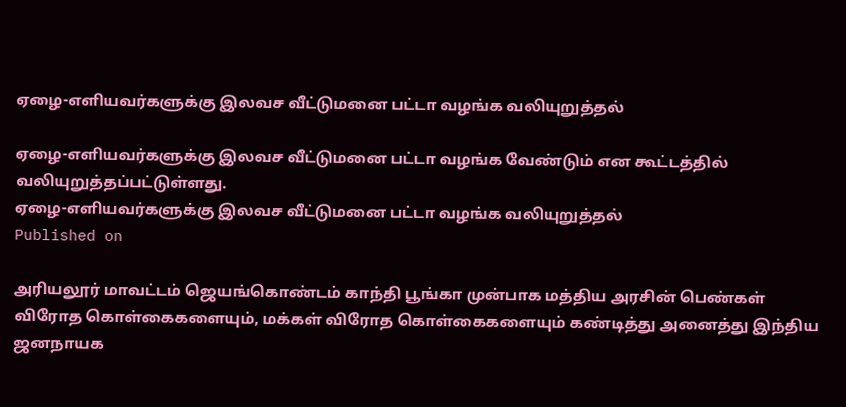ஏழை-எளியவர்களுக்கு இலவச வீட்டுமனை பட்டா வழங்க வலியுறுத்தல்

ஏழை-எளியவர்களுக்கு இலவச வீட்டுமனை பட்டா வழங்க வேண்டும் என கூட்டத்தில் வலியுறுத்தப்பட்டுள்ளது.
ஏழை-எளியவர்களுக்கு இலவச வீட்டுமனை பட்டா வழங்க வலியுறுத்தல்
Published on

அரியலூர் மாவட்டம் ஜெயங்கொண்டம் காந்தி பூங்கா முன்பாக மத்திய அரசின் பெண்கள் விரோத கொள்கைகளையும், மக்கள் விரோத கொள்கைகளையும் கண்டித்து அனைத்து இந்திய ஜனநாயக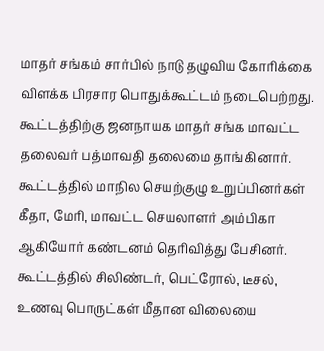மாதர் சங்கம் சார்பில் நாடு தழுவிய கோரிக்கை விளக்க பிரசார பொதுக்கூட்டம் நடைபெற்றது. கூட்டத்திற்கு ஜனநாயக மாதர் சங்க மாவட்ட தலைவர் பத்மாவதி தலைமை தாங்கினார். கூட்டத்தில் மாநில செயற்குழு உறுப்பினர்கள் கீதா, மேரி, மாவட்ட செயலாளர் அம்பிகா ஆகியோர் கண்டனம் தெரிவித்து பேசினர். கூட்டத்தில் சிலிண்டர், பெட்ரோல், டீசல், உணவு பொருட்கள் மீதான விலையை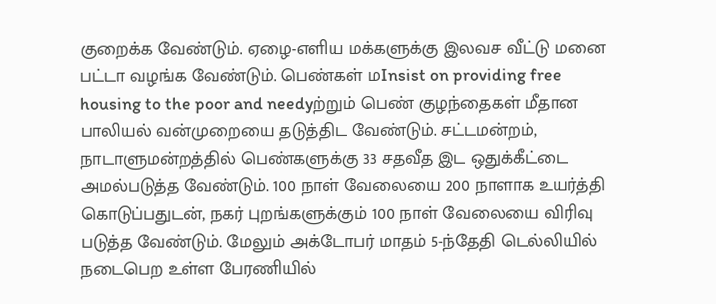குறைக்க வேண்டும். ஏழை-எளிய மக்களுக்கு இலவச வீட்டு மனை பட்டா வழங்க வேண்டும். பெண்கள் மInsist on providing free housing to the poor and needyற்றும் பெண் குழந்தைகள் மீதான பாலியல் வன்முறையை தடுத்திட வேண்டும். சட்டமன்றம், நாடாளுமன்றத்தில் பெண்களுக்கு 33 சதவீத இட ஒதுக்கீட்டை அமல்படுத்த வேண்டும். 100 நாள் வேலையை 200 நாளாக உயர்த்தி கொடுப்பதுடன், நகர் புறங்களுக்கும் 100 நாள் வேலையை விரிவு படுத்த வேண்டும். மேலும் அக்டோபர் மாதம் 5-ந்தேதி டெல்லியில் நடைபெற உள்ள பேரணியில்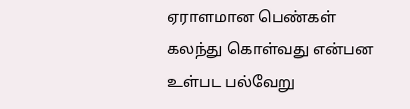ஏராளமான பெண்கள் கலந்து கொள்வது என்பன உள்பட பல்வேறு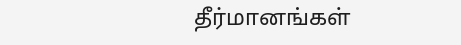தீர்மானங்கள்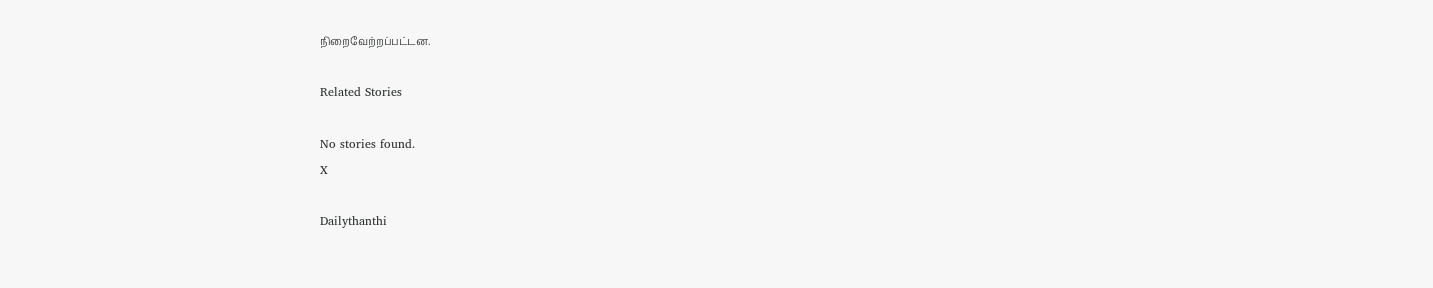நிறைவேற்றப்பட்டன.

Related Stories

No stories found.
X

Dailythanthi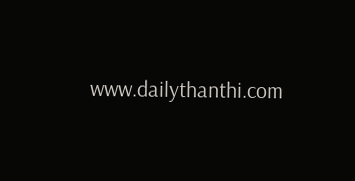www.dailythanthi.com